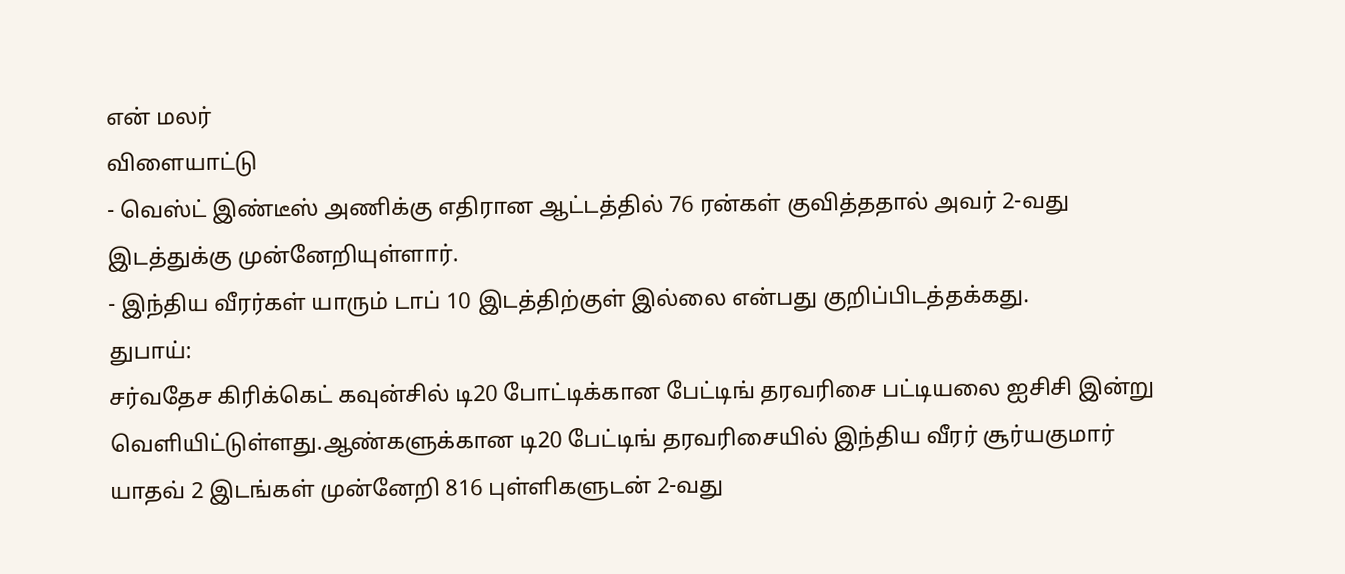என் மலர்
விளையாட்டு
- வெஸ்ட் இண்டீஸ் அணிக்கு எதிரான ஆட்டத்தில் 76 ரன்கள் குவித்ததால் அவர் 2-வது இடத்துக்கு முன்னேறியுள்ளார்.
- இந்திய வீரர்கள் யாரும் டாப் 10 இடத்திற்குள் இல்லை என்பது குறிப்பிடத்தக்கது.
துபாய்:
சர்வதேச கிரிக்கெட் கவுன்சில் டி20 போட்டிக்கான பேட்டிங் தரவரிசை பட்டியலை ஐசிசி இன்று வெளியிட்டுள்ளது.ஆண்களுக்கான டி20 பேட்டிங் தரவரிசையில் இந்திய வீரர் சூர்யகுமார் யாதவ் 2 இடங்கள் முன்னேறி 816 புள்ளிகளுடன் 2-வது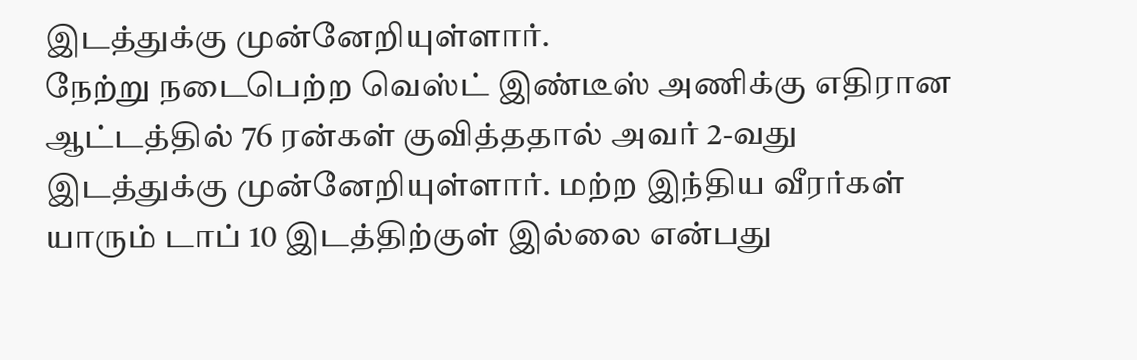இடத்துக்கு முன்னேறியுள்ளார்.
நேற்று நடைபெற்ற வெஸ்ட் இண்டீஸ் அணிக்கு எதிரான ஆட்டத்தில் 76 ரன்கள் குவித்ததால் அவர் 2-வது இடத்துக்கு முன்னேறியுள்ளார். மற்ற இந்திய வீரர்கள் யாரும் டாப் 10 இடத்திற்குள் இல்லை என்பது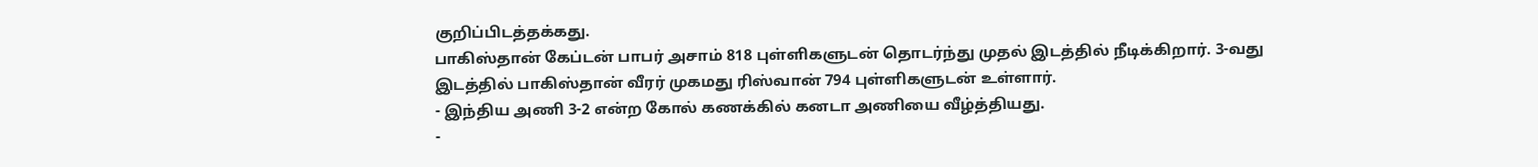குறிப்பிடத்தக்கது.
பாகிஸ்தான் கேப்டன் பாபர் அசாம் 818 புள்ளிகளுடன் தொடர்ந்து முதல் இடத்தில் நீடிக்கிறார். 3-வது இடத்தில் பாகிஸ்தான் வீரர் முகமது ரிஸ்வான் 794 புள்ளிகளுடன் உள்ளார்.
- இந்திய அணி 3-2 என்ற கோல் கணக்கில் கனடா அணியை வீழ்த்தியது.
-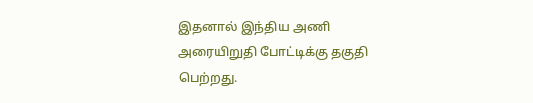இதனால் இந்திய அணி அரையிறுதி போட்டிக்கு தகுதி பெற்றது.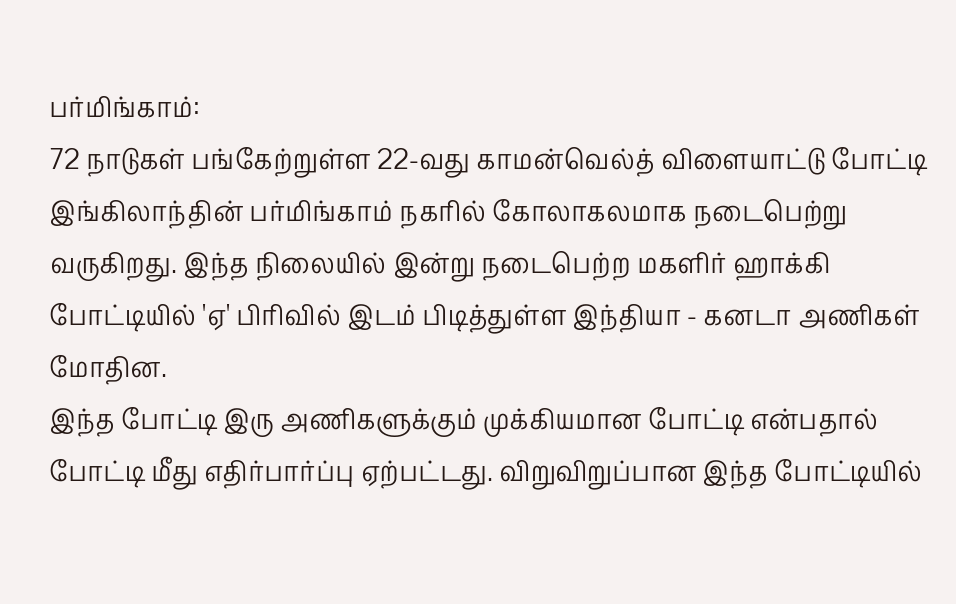பர்மிங்காம்:
72 நாடுகள் பங்கேற்றுள்ள 22-வது காமன்வெல்த் விளையாட்டு போட்டி இங்கிலாந்தின் பர்மிங்காம் நகரில் கோலாகலமாக நடைபெற்று வருகிறது. இந்த நிலையில் இன்று நடைபெற்ற மகளிர் ஹாக்கி போட்டியில் 'ஏ' பிரிவில் இடம் பிடித்துள்ள இந்தியா - கனடா அணிகள் மோதின.
இந்த போட்டி இரு அணிகளுக்கும் முக்கியமான போட்டி என்பதால் போட்டி மீது எதிர்பார்ப்பு ஏற்பட்டது. விறுவிறுப்பான இந்த போட்டியில்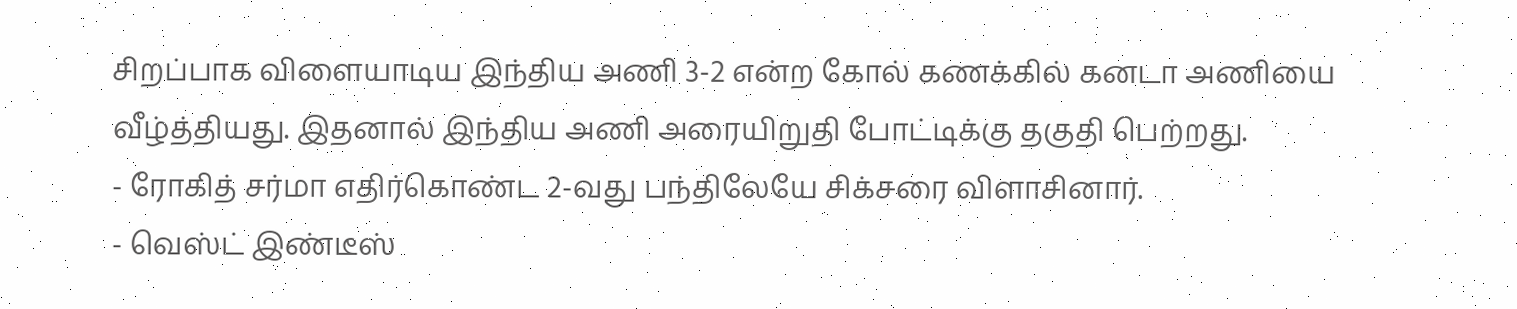சிறப்பாக விளையாடிய இந்திய அணி 3-2 என்ற கோல் கணக்கில் கனடா அணியை வீழ்த்தியது. இதனால் இந்திய அணி அரையிறுதி போட்டிக்கு தகுதி பெற்றது.
- ரோகித் சர்மா எதிர்கொண்ட 2-வது பந்திலேயே சிக்சரை விளாசினார்.
- வெஸ்ட் இண்டீஸ்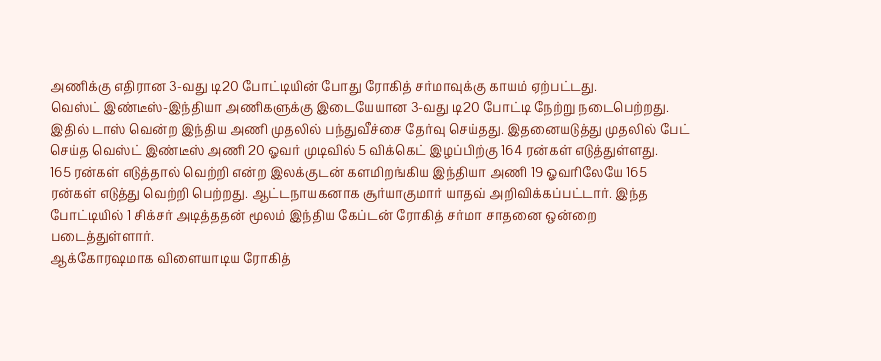அணிக்கு எதிரான 3-வது டி20 போட்டியின் போது ரோகித் சர்மாவுக்கு காயம் ஏற்பட்டது.
வெஸ்ட் இண்டீஸ்-இந்தியா அணிகளுக்கு இடையேயான 3-வது டி20 போட்டி நேற்று நடைபெற்றது. இதில் டாஸ் வென்ற இந்திய அணி முதலில் பந்துவீச்சை தேர்வு செய்தது. இதனையடுத்து முதலில் பேட் செய்த வெஸ்ட் இண்டீஸ் அணி 20 ஓவர் முடிவில் 5 விக்கெட் இழப்பிற்கு 164 ரன்கள் எடுத்துள்ளது.
165 ரன்கள் எடுத்தால் வெற்றி என்ற இலக்குடன் களமிறங்கிய இந்தியா அணி 19 ஓவரிலேயே 165 ரன்கள் எடுத்து வெற்றி பெற்றது. ஆட்டநாயகனாக சூர்யாகுமார் யாதவ் அறிவிக்கப்பட்டார். இந்த போட்டியில் 1 சிக்சர் அடித்ததன் மூலம் இந்திய கேப்டன் ரோகித் சர்மா சாதனை ஒன்றை படைத்துள்ளார்.
ஆக்கோரஷமாக விளையாடிய ரோகித்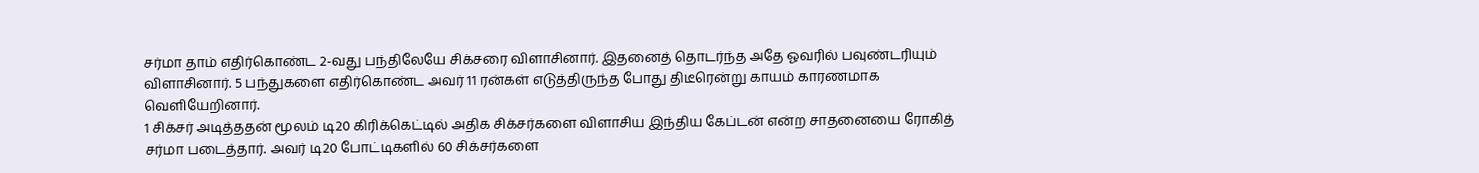சர்மா தாம் எதிர்கொண்ட 2-வது பந்திலேயே சிக்சரை விளாசினார். இதனைத் தொடர்ந்த அதே ஓவரில் பவுண்டரியும் விளாசினார். 5 பந்துகளை எதிர்கொண்ட அவர் 11 ரன்கள் எடுத்திருந்த போது திடீரென்று காயம் காரணமாக வெளியேறினார்.
1 சிக்சர் அடித்ததன் மூலம் டி20 கிரிக்கெட்டில் அதிக சிக்சர்களை விளாசிய இந்திய கேப்டன் என்ற சாதனையை ரோகித் சர்மா படைத்தார். அவர் டி20 போட்டிகளில் 60 சிக்சர்களை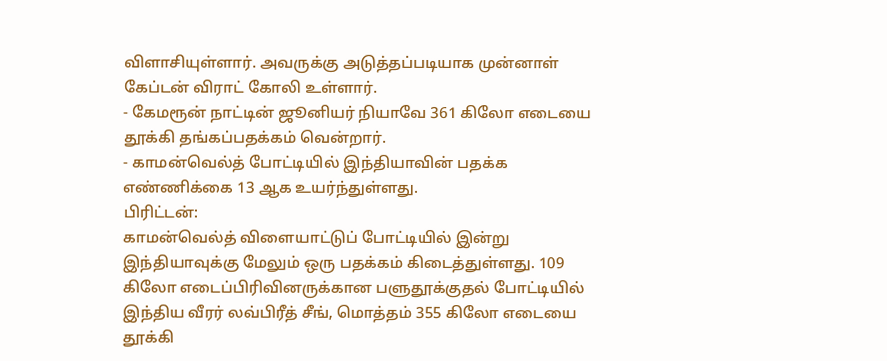விளாசியுள்ளார். அவருக்கு அடுத்தப்படியாக முன்னாள் கேப்டன் விராட் கோலி உள்ளார்.
- கேமரூன் நாட்டின் ஜூனியர் நியாவே 361 கிலோ எடையை தூக்கி தங்கப்பதக்கம் வென்றார்.
- காமன்வெல்த் போட்டியில் இந்தியாவின் பதக்க எண்ணிக்கை 13 ஆக உயர்ந்துள்ளது.
பிரிட்டன்:
காமன்வெல்த் விளையாட்டுப் போட்டியில் இன்று இந்தியாவுக்கு மேலும் ஒரு பதக்கம் கிடைத்துள்ளது. 109 கிலோ எடைப்பிரிவினருக்கான பளுதூக்குதல் போட்டியில் இந்திய வீரர் லவ்பிரீத் சீங், மொத்தம் 355 கிலோ எடையை தூக்கி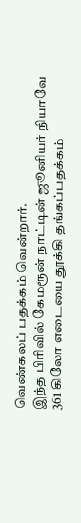வெண்கலப் பதக்கம் வென்றார்.
இந்த பிரிவில் கேமரூன் நாட்டின் ஜூனியர் நியாவே 361 கிலோ எடையை தூக்கி தங்கப்பதக்கம்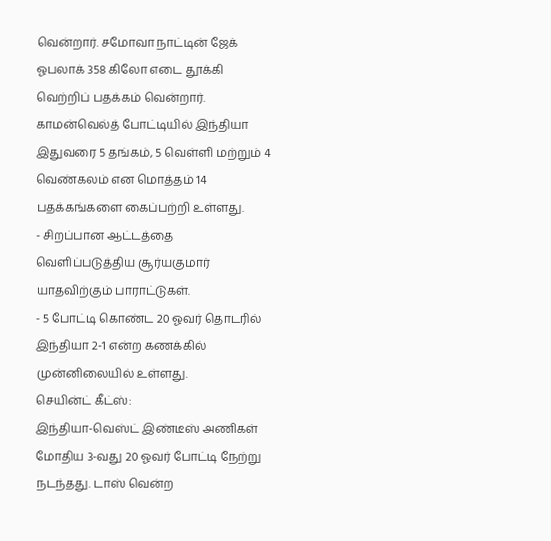வென்றார். சமோவா நாட்டின் ஜேக் ஓபலாக் 358 கிலோ எடை தூக்கி வெற்றிப் பதக்கம் வென்றார்.
காமன்வெல்த் போட்டியில் இந்தியா இதுவரை 5 தங்கம், 5 வெள்ளி மற்றும் 4 வெண்கலம் என மொத்தம் 14 பதக்கங்களை கைப்பற்றி உள்ளது.
- சிறப்பான ஆட்டத்தை வெளிப்படுத்திய சூர்யகுமார் யாதவிற்கும் பாராட்டுகள்.
- 5 போட்டி கொண்ட 20 ஓவர் தொடரில் இந்தியா 2-1 என்ற கணக்கில் முன்னிலையில் உள்ளது.
செயின்ட் கீட்ஸ்:
இந்தியா-வெஸ்ட் இண்டீஸ் அணிகள் மோதிய 3-வது 20 ஓவர் போட்டி நேற்று நடந்தது. டாஸ் வென்ற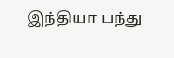இந்தியா பந்து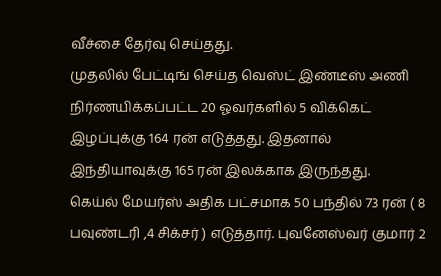வீச்சை தேர்வு செய்தது.
முதலில் பேட்டிங் செய்த வெஸ்ட் இண்டீஸ் அணி நிர்ணயிக்கப்பட்ட 20 ஓவர்களில் 5 விக்கெட் இழப்புக்கு 164 ரன் எடுத்தது. இதனால் இந்தியாவுக்கு 165 ரன் இலக்காக இருந்தது.
கெய்ல் மேயர்ஸ் அதிக பட்சமாக 50 பந்தில் 73 ரன் ( 8 பவுண்டரி ,4 சிக்சர் ) எடுத்தார். புவனேஸ்வர் குமார் 2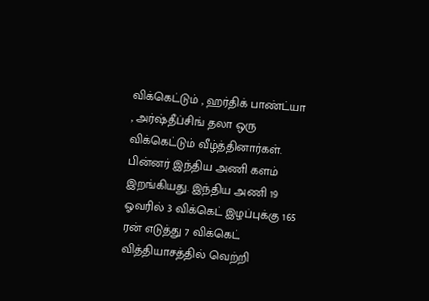விக்கெட்டும் , ஹர்திக் பாண்ட்யா , அர்ஷ்தீப்சிங் தலா ஒரு விக்கெட்டும் வீழ்த்தினார்கள்.
பின்னர் இந்திய அணி களம் இறங்கியது. இந்திய அணி 19 ஓவரில் 3 விக்கெட் இழப்புக்கு 165 ரன் எடுத்து 7 விக்கெட் வித்தியாசத்தில் வெற்றி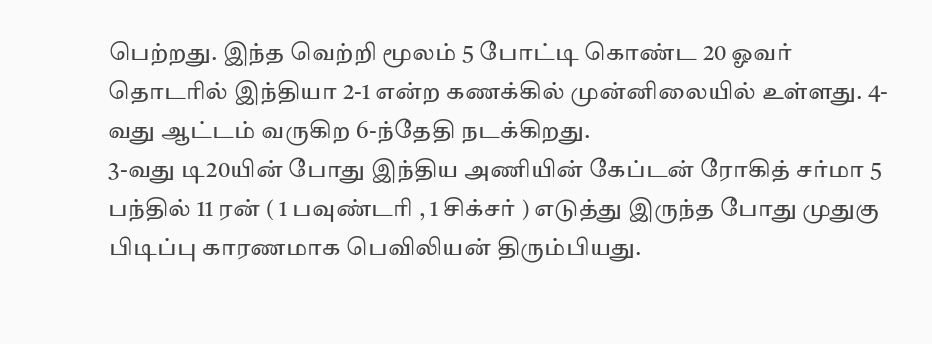பெற்றது. இந்த வெற்றி மூலம் 5 போட்டி கொண்ட 20 ஓவர் தொடரில் இந்தியா 2-1 என்ற கணக்கில் முன்னிலையில் உள்ளது. 4-வது ஆட்டம் வருகிற 6-ந்தேதி நடக்கிறது.
3-வது டி20யின் போது இந்திய அணியின் கேப்டன் ரோகித் சர்மா 5 பந்தில் 11 ரன் ( 1 பவுண்டரி , 1 சிக்சர் ) எடுத்து இருந்த போது முதுகு பிடிப்பு காரணமாக பெவிலியன் திரும்பியது.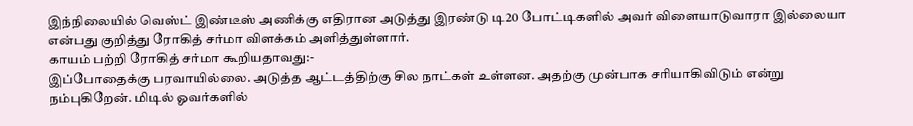இந்நிலையில் வெஸ்ட் இண்டீஸ் அணிக்கு எதிரான அடுத்து இரண்டு டி20 போட்டிகளில் அவர் விளையாடுவாரா இல்லையா என்பது குறித்து ரோகித் சர்மா விளக்கம் அளித்துள்ளார்.
காயம் பற்றி ரோகித் சர்மா கூறியதாவது:-
இப்போதைக்கு பரவாயில்லை. அடுத்த ஆட்டத்திற்கு சில நாட்கள் உள்ளன. அதற்கு முன்பாக சரியாகிவிடும் என்று நம்புகிறேன். மிடில் ஓவர்களில்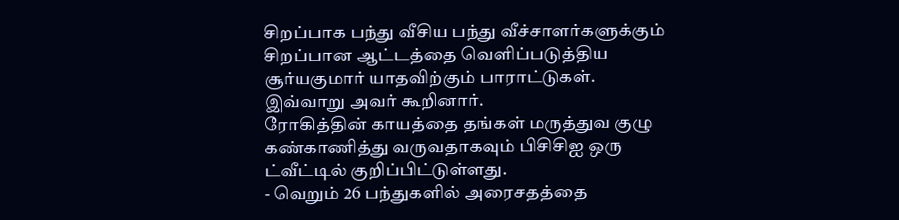சிறப்பாக பந்து வீசிய பந்து வீச்சாளர்களுக்கும் சிறப்பான ஆட்டத்தை வெளிப்படுத்திய சூர்யகுமார் யாதவிற்கும் பாராட்டுகள்.
இவ்வாறு அவர் கூறினார்.
ரோகித்தின் காயத்தை தங்கள் மருத்துவ குழு கண்காணித்து வருவதாகவும் பிசிசிஐ ஒரு ட்வீட்டில் குறிப்பிட்டுள்ளது.
- வெறும் 26 பந்துகளில் அரைசதத்தை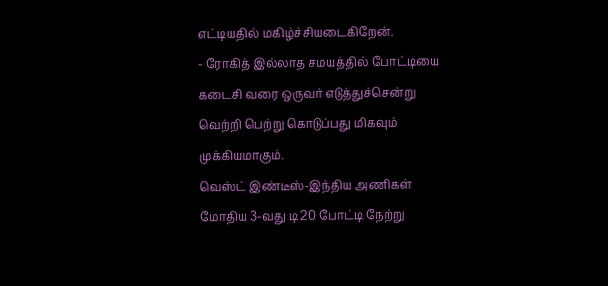எட்டியதில் மகிழ்ச்சியடைகிறேன்.
- ரோகித் இல்லாத சமயத்தில் போட்டியை கடைசி வரை ஒருவர் எடுத்துச்சென்று வெற்றி பெற்று கொடுப்பது மிகவும் முக்கியமாகும்.
வெஸ்ட் இண்டீஸ்-இந்திய அணிகள் மோதிய 3-வது டி20 போட்டி நேற்று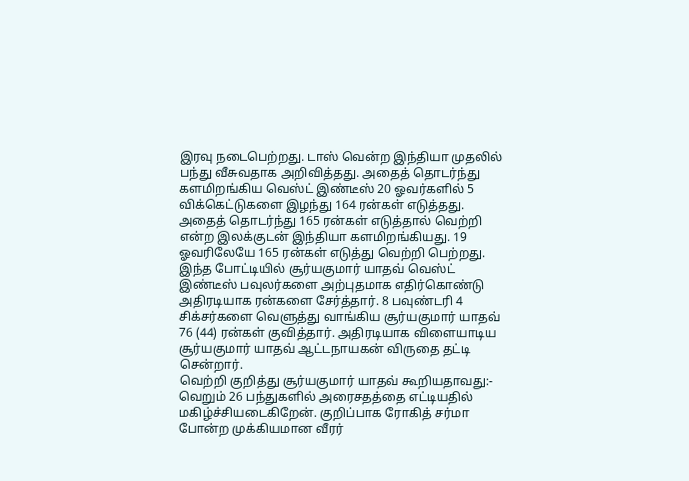இரவு நடைபெற்றது. டாஸ் வென்ற இந்தியா முதலில் பந்து வீசுவதாக அறிவித்தது. அதைத் தொடர்ந்து களமிறங்கிய வெஸ்ட் இண்டீஸ் 20 ஓவர்களில் 5 விக்கெட்டுகளை இழந்து 164 ரன்கள் எடுத்தது.
அதைத் தொடர்ந்து 165 ரன்கள் எடுத்தால் வெற்றி என்ற இலக்குடன் இந்தியா களமிறங்கியது. 19 ஓவரிலேயே 165 ரன்கள் எடுத்து வெற்றி பெற்றது. இந்த போட்டியில் சூர்யகுமார் யாதவ் வெஸ்ட் இண்டீஸ் பவுலர்களை அற்புதமாக எதிர்கொண்டு அதிரடியாக ரன்களை சேர்த்தார். 8 பவுண்டரி 4 சிக்சர்களை வெளுத்து வாங்கிய சூர்யகுமார் யாதவ் 76 (44) ரன்கள் குவித்தார். அதிரடியாக விளையாடிய சூர்யகுமார் யாதவ் ஆட்டநாயகன் விருதை தட்டி சென்றார்.
வெற்றி குறித்து சூர்யகுமார் யாதவ் கூறியதாவது:-
வெறும் 26 பந்துகளில் அரைசதத்தை எட்டியதில் மகிழ்ச்சியடைகிறேன். குறிப்பாக ரோகித் சர்மா போன்ற முக்கியமான வீரர்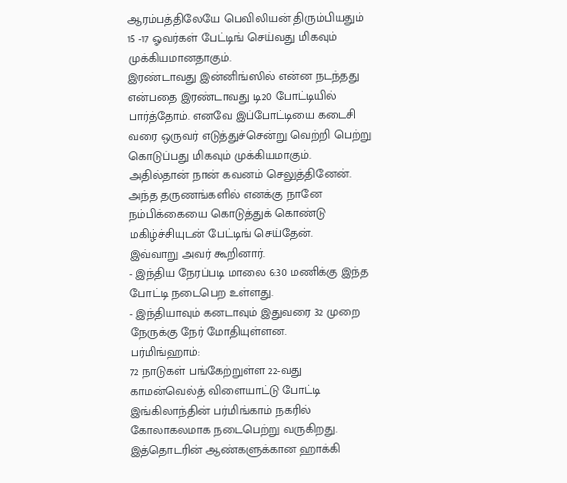ஆரம்பத்திலேயே பெவிலியன் திரும்பியதும் 15 -17 ஓவர்கள் பேட்டிங் செய்வது மிகவும் முக்கியமானதாகும்.
இரண்டாவது இன்னிங்ஸில் என்ன நடந்தது என்பதை இரண்டாவது டி20 போட்டியில் பார்த்தோம். எனவே இப்போட்டியை கடைசி வரை ஒருவர் எடுத்துச்சென்று வெற்றி பெற்று கொடுப்பது மிகவும் முக்கியமாகும். அதில்தான் நான் கவனம் செலுத்தினேன். அந்த தருணங்களில் எனக்கு நானே நம்பிக்கையை கொடுத்துக் கொண்டு மகிழ்ச்சியுடன் பேட்டிங் செய்தேன்.
இவ்வாறு அவர் கூறினார்.
- இந்திய நேரப்படி மாலை 6:30 மணிக்கு இந்த போட்டி நடைபெற உள்ளது.
- இந்தியாவும் கனடாவும் இதுவரை 32 முறை நேருக்கு நேர் மோதியுள்ளன.
பர்மிங்ஹாம்:
72 நாடுகள் பங்கேற்றுள்ள 22-வது காமன்வெல்த் விளையாட்டு போட்டி இங்கிலாந்தின் பர்மிங்காம் நகரில் கோலாகலமாக நடைபெற்று வருகிறது. இத்தொடரின் ஆண்களுக்கான ஹாக்கி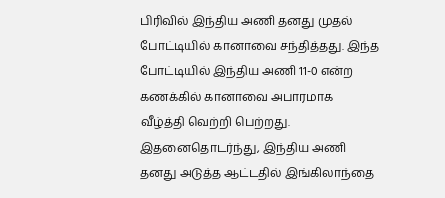பிரிவில் இந்திய அணி தனது முதல் போட்டியில் கானாவை சந்தித்தது. இந்த போட்டியில் இந்திய அணி 11-0 என்ற கணக்கில் கானாவை அபாரமாக வீழ்த்தி வெற்றி பெற்றது.
இதனைதொடர்ந்து, இந்திய அணி தனது அடுத்த ஆட்டதில் இங்கிலாந்தை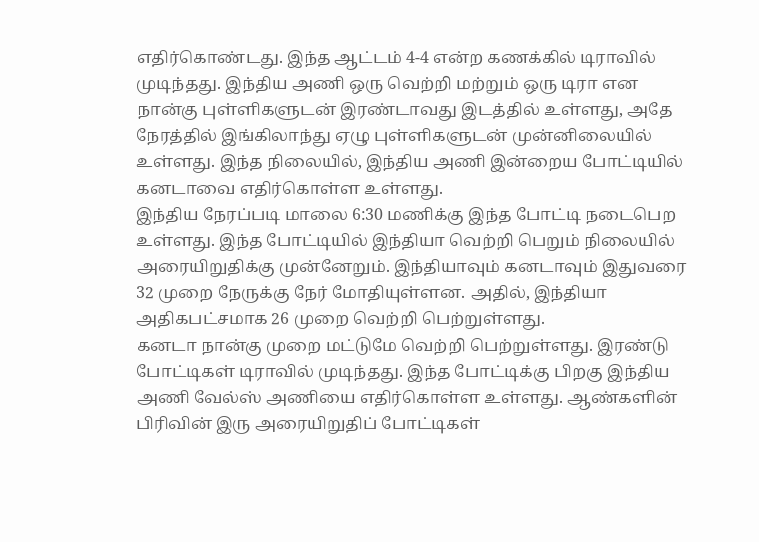எதிர்கொண்டது. இந்த ஆட்டம் 4-4 என்ற கணக்கில் டிராவில் முடிந்தது. இந்திய அணி ஒரு வெற்றி மற்றும் ஒரு டிரா என நான்கு புள்ளிகளுடன் இரண்டாவது இடத்தில் உள்ளது, அதே நேரத்தில் இங்கிலாந்து ஏழு புள்ளிகளுடன் முன்னிலையில் உள்ளது. இந்த நிலையில், இந்திய அணி இன்றைய போட்டியில் கனடாவை எதிர்கொள்ள உள்ளது.
இந்திய நேரப்படி மாலை 6:30 மணிக்கு இந்த போட்டி நடைபெற உள்ளது. இந்த போட்டியில் இந்தியா வெற்றி பெறும் நிலையில் அரையிறுதிக்கு முன்னேறும். இந்தியாவும் கனடாவும் இதுவரை 32 முறை நேருக்கு நேர் மோதியுள்ளன. அதில், இந்தியா அதிகபட்சமாக 26 முறை வெற்றி பெற்றுள்ளது.
கனடா நான்கு முறை மட்டுமே வெற்றி பெற்றுள்ளது. இரண்டு போட்டிகள் டிராவில் முடிந்தது. இந்த போட்டிக்கு பிறகு இந்திய அணி வேல்ஸ் அணியை எதிர்கொள்ள உள்ளது. ஆண்களின் பிரிவின் இரு அரையிறுதிப் போட்டிகள்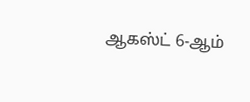ஆகஸ்ட் 6-ஆம்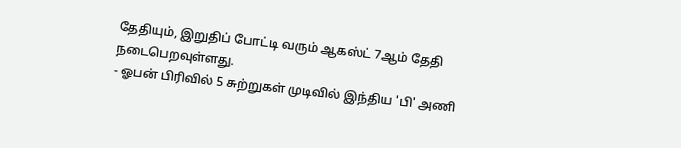தேதியும், இறுதிப் போட்டி வரும் ஆகஸ்ட் 7ஆம் தேதி நடைபெறவுள்ளது.
- ஓபன் பிரிவில் 5 சுற்றுகள் முடிவில் இந்திய 'பி' அணி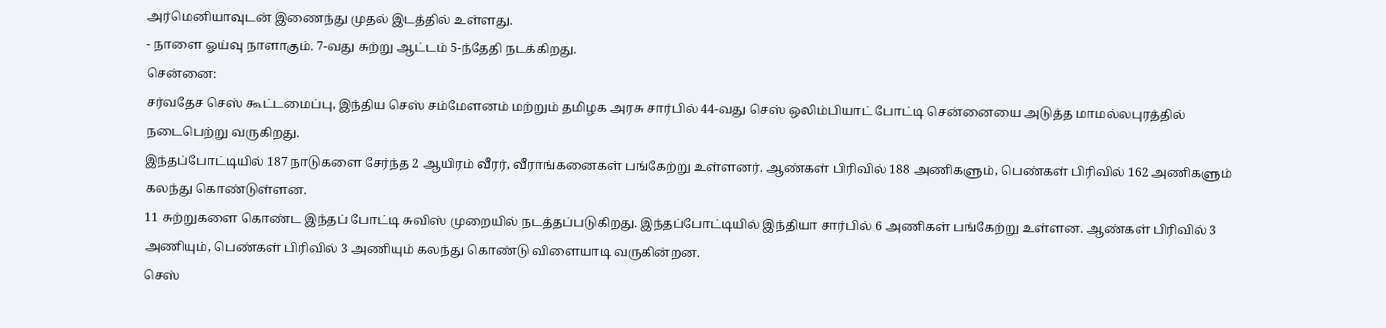அர்மெனியாவுடன் இணைந்து முதல் இடத்தில் உள்ளது.
- நாளை ஓய்வு நாளாகும். 7-வது சுற்று ஆட்டம் 5-ந்தேதி நடக்கிறது.
சென்னை:
சர்வதேச செஸ் கூட்டமைப்பு, இந்திய செஸ் சம்மேளனம் மற்றும் தமிழக அரசு சார்பில் 44-வது செஸ் ஒலிம்பியாட் போட்டி சென்னையை அடுத்த மாமல்லபுரத்தில் நடைபெற்று வருகிறது.
இந்தப்போட்டியில் 187 நாடுகளை சேர்ந்த 2 ஆயிரம் வீரர், வீராங்கனைகள் பங்கேற்று உள்ளனர். ஆண்கள் பிரிவில் 188 அணிகளும், பெண்கள் பிரிவில் 162 அணிகளும் கலந்து கொண்டுள்ளன.
11 சுற்றுகளை கொண்ட இந்தப் போட்டி சுவிஸ் முறையில் நடத்தப்படுகிறது. இந்தப்போட்டியில் இந்தியா சார்பில் 6 அணிகள் பங்கேற்று உள்ளன. ஆண்கள் பிரிவில் 3 அணியும், பெண்கள் பிரிவில் 3 அணியும் கலந்து கொண்டு விளையாடி வருகின்றன.
செஸ்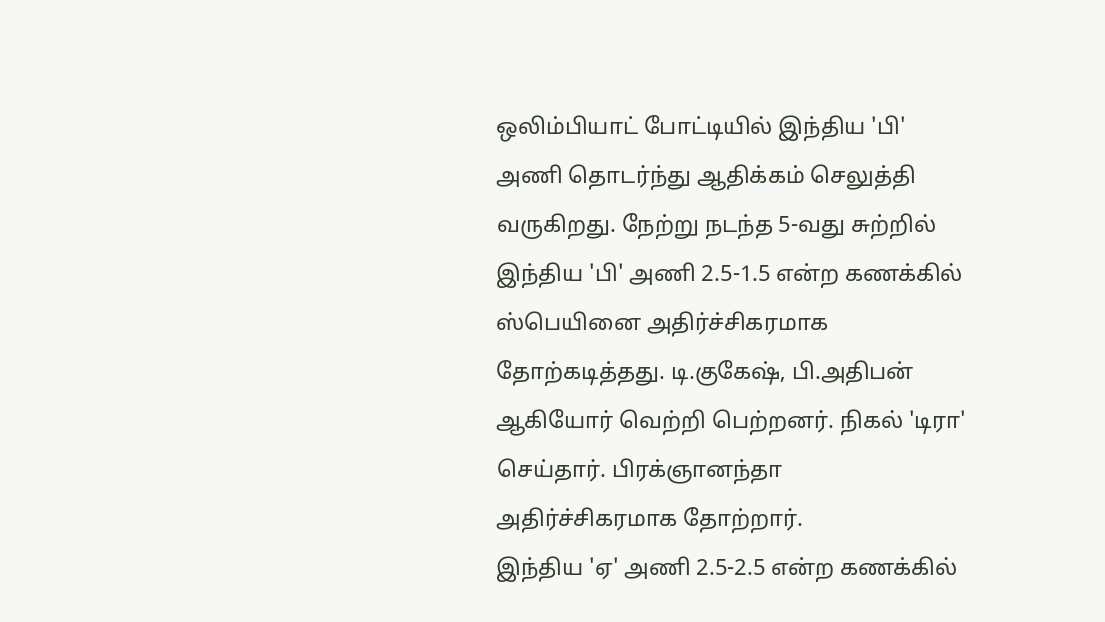ஒலிம்பியாட் போட்டியில் இந்திய 'பி' அணி தொடர்ந்து ஆதிக்கம் செலுத்தி வருகிறது. நேற்று நடந்த 5-வது சுற்றில் இந்திய 'பி' அணி 2.5-1.5 என்ற கணக்கில் ஸ்பெயினை அதிர்ச்சிகரமாக தோற்கடித்தது. டி.குகேஷ், பி.அதிபன் ஆகியோர் வெற்றி பெற்றனர். நிகல் 'டிரா' செய்தார். பிரக்ஞானந்தா அதிர்ச்சிகரமாக தோற்றார்.
இந்திய 'ஏ' அணி 2.5-2.5 என்ற கணக்கில்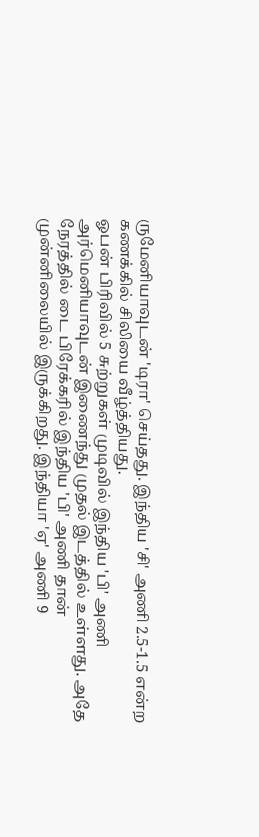ருமேனியாவுடன் 'டிரா' செய்தது. இந்திய 'சி' அணி 2.5-1.5 என்ற கணக்கில் சிலியை வீழ்த்தியது.
ஓபன் பிரிவில் 5 சுற்றுகள் முடிவில் இந்திய 'பி' அணி அர்மெனியாவுடன் இணைந்து முதல் இடத்தில் உள்ளது. அதே நேரத்தில் டை பிரேக்கரில் இந்திய 'பி' அணி தான் முன்னிலையில் இருக்கிறது. இந்தியா 'ஏ' அணி 9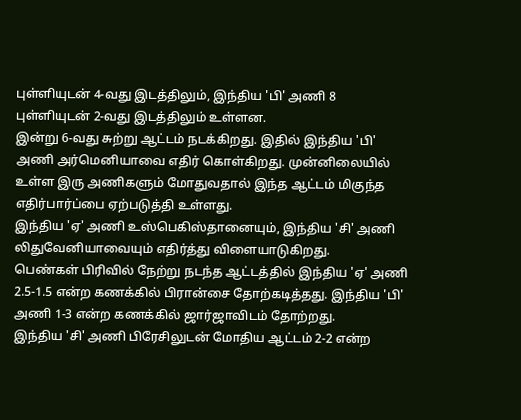புள்ளியுடன் 4-வது இடத்திலும், இந்திய 'பி' அணி 8 புள்ளியுடன் 2-வது இடத்திலும் உள்ளன.
இன்று 6-வது சுற்று ஆட்டம் நடக்கிறது. இதில் இந்திய 'பி' அணி அர்மெனியாவை எதிர் கொள்கிறது. முன்னிலையில் உள்ள இரு அணிகளும் மோதுவதால் இந்த ஆட்டம் மிகுந்த எதிர்பார்ப்பை ஏற்படுத்தி உள்ளது.
இந்திய 'ஏ' அணி உஸ்பெகிஸ்தானையும், இந்திய 'சி' அணி லிதுவேனியாவையும் எதிர்த்து விளையாடுகிறது.
பெண்கள் பிரிவில் நேற்று நடந்த ஆட்டத்தில் இந்திய 'ஏ' அணி 2.5-1.5 என்ற கணக்கில் பிரான்சை தோற்கடித்தது. இந்திய 'பி' அணி 1-3 என்ற கணக்கில் ஜார்ஜாவிடம் தோற்றது.
இந்திய 'சி' அணி பிரேசிலுடன் மோதிய ஆட்டம் 2-2 என்ற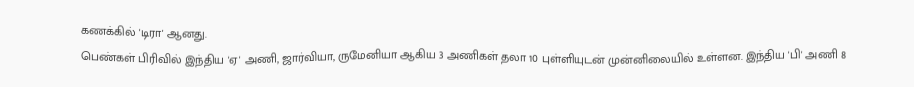கணக்கில் 'டிரா' ஆனது.
பெண்கள் பிரிவில் இந்திய 'ஏ' அணி, ஜார்வியா, ருமேனியா ஆகிய 3 அணிகள் தலா 10 புள்ளியுடன் முன்னிலையில் உள்ளன. இந்திய 'பி' அணி 8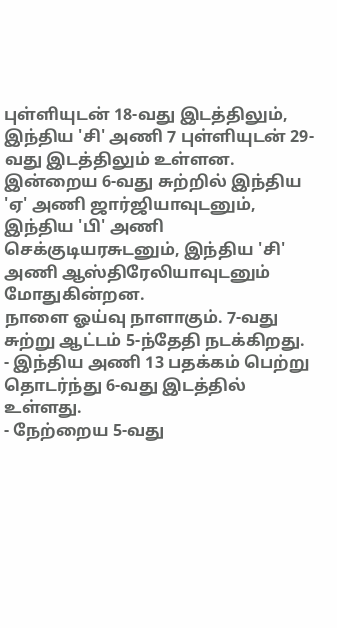புள்ளியுடன் 18-வது இடத்திலும், இந்திய 'சி' அணி 7 புள்ளியுடன் 29-வது இடத்திலும் உள்ளன.
இன்றைய 6-வது சுற்றில் இந்திய 'ஏ' அணி ஜார்ஜியாவுடனும், இந்திய 'பி' அணி செக்குடியரசுடனும், இந்திய 'சி' அணி ஆஸ்திரேலியாவுடனும் மோதுகின்றன.
நாளை ஓய்வு நாளாகும். 7-வது சுற்று ஆட்டம் 5-ந்தேதி நடக்கிறது.
- இந்திய அணி 13 பதக்கம் பெற்று தொடர்ந்து 6-வது இடத்தில் உள்ளது.
- நேற்றைய 5-வது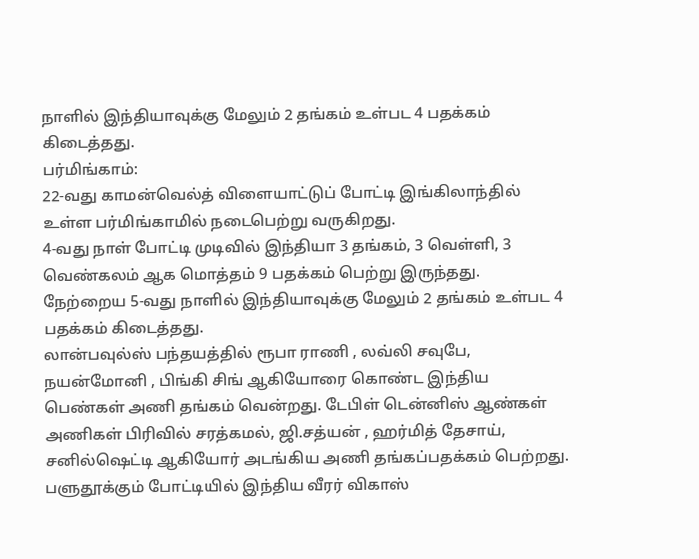நாளில் இந்தியாவுக்கு மேலும் 2 தங்கம் உள்பட 4 பதக்கம் கிடைத்தது.
பர்மிங்காம்:
22-வது காமன்வெல்த் விளையாட்டுப் போட்டி இங்கிலாந்தில் உள்ள பர்மிங்காமில் நடைபெற்று வருகிறது.
4-வது நாள் போட்டி முடிவில் இந்தியா 3 தங்கம், 3 வெள்ளி, 3 வெண்கலம் ஆக மொத்தம் 9 பதக்கம் பெற்று இருந்தது.
நேற்றைய 5-வது நாளில் இந்தியாவுக்கு மேலும் 2 தங்கம் உள்பட 4 பதக்கம் கிடைத்தது.
லான்பவுல்ஸ் பந்தயத்தில் ரூபா ராணி , லவ்லி சவுபே, நயன்மோனி , பிங்கி சிங் ஆகியோரை கொண்ட இந்திய பெண்கள் அணி தங்கம் வென்றது. டேபிள் டென்னிஸ் ஆண்கள் அணிகள் பிரிவில் சரத்கமல், ஜி.சத்யன் , ஹர்மித் தேசாய், சனில்ஷெட்டி ஆகியோர் அடங்கிய அணி தங்கப்பதக்கம் பெற்றது.
பளுதூக்கும் போட்டியில் இந்திய வீரர் விகாஸ்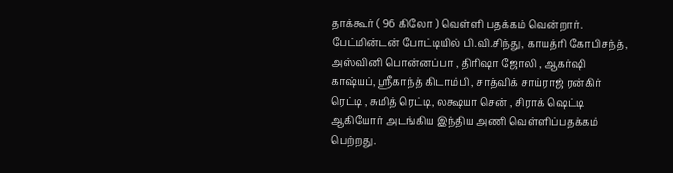தாக்கூர் ( 96 கிலோ ) வெள்ளி பதக்கம் வென்றார்.
பேட்மின்டன் போட்டியில் பி.வி.சிந்து, காயத்ரி கோபிசந்த், அஸ்வினி பொன்னப்பா , திரிஷா ஜோலி , ஆகர்ஷி காஷ்யப், ஸ்ரீகாந்த் கிடாம்பி , சாத்விக் சாய்ராஜ் ரன்கிர் ரெட்டி , சுமித் ரெட்டி, லக்ஷயா சென் , சிராக் ஷெட்டி ஆகியோர் அடங்கிய இந்திய அணி வெள்ளிப்பதக்கம் பெற்றது.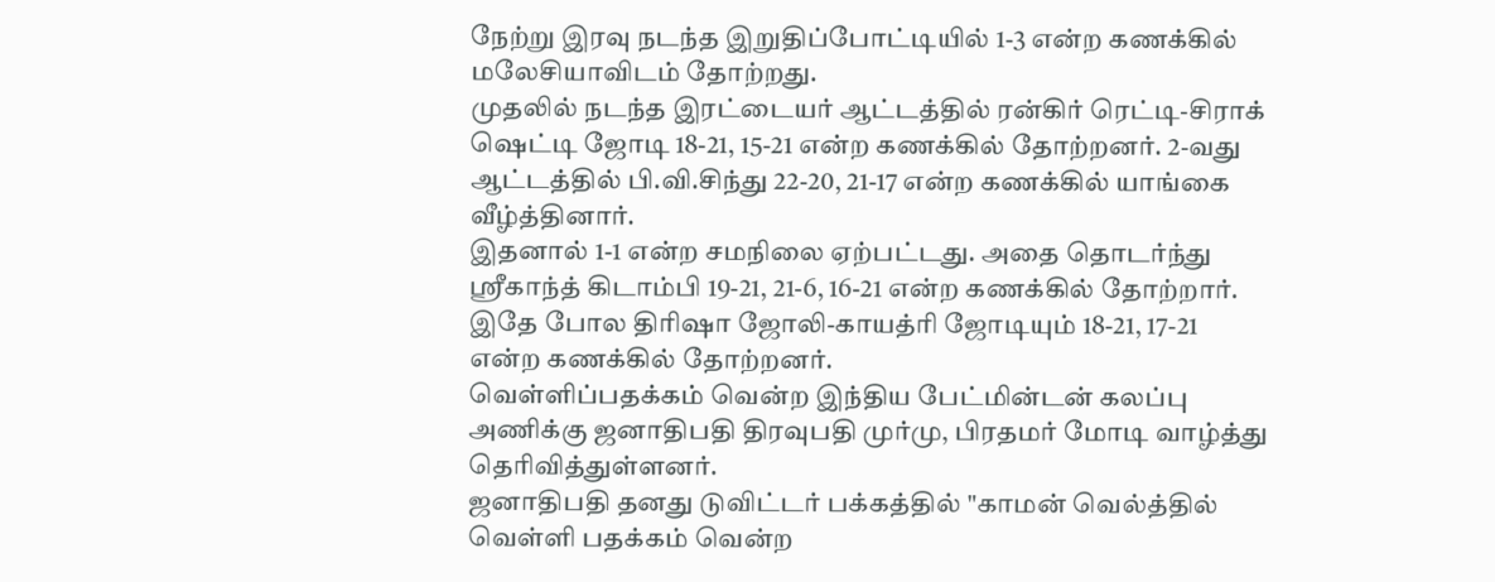நேற்று இரவு நடந்த இறுதிப்போட்டியில் 1-3 என்ற கணக்கில் மலேசியாவிடம் தோற்றது.
முதலில் நடந்த இரட்டையர் ஆட்டத்தில் ரன்கிர் ரெட்டி-சிராக் ஷெட்டி ஜோடி 18-21, 15-21 என்ற கணக்கில் தோற்றனர். 2-வது ஆட்டத்தில் பி.வி.சிந்து 22-20, 21-17 என்ற கணக்கில் யாங்கை வீழ்த்தினார்.
இதனால் 1-1 என்ற சமநிலை ஏற்பட்டது. அதை தொடர்ந்து ஸ்ரீகாந்த் கிடாம்பி 19-21, 21-6, 16-21 என்ற கணக்கில் தோற்றார். இதே போல திரிஷா ஜோலி-காயத்ரி ஜோடியும் 18-21, 17-21 என்ற கணக்கில் தோற்றனர்.
வெள்ளிப்பதக்கம் வென்ற இந்திய பேட்மின்டன் கலப்பு அணிக்கு ஜனாதிபதி திரவுபதி முர்மு, பிரதமர் மோடி வாழ்த்து தெரிவித்துள்ளனர்.
ஜனாதிபதி தனது டுவிட்டர் பக்கத்தில் "காமன் வெல்த்தில் வெள்ளி பதக்கம் வென்ற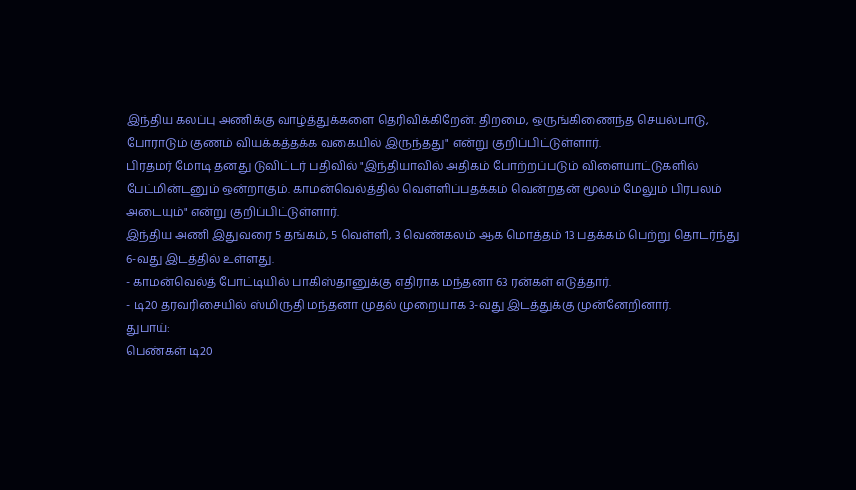இந்திய கலப்பு அணிக்கு வாழ்த்துக்களை தெரிவிக்கிறேன். திறமை, ஒருங்கிணைந்த செயல்பாடு, போராடும் குணம் வியக்கத்தக்க வகையில் இருந்தது" என்று குறிப்பிட்டுள்ளார்.
பிரதமர் மோடி தனது டுவிட்டர் பதிவில் "இந்தியாவில் அதிகம் போற்றப்படும் விளையாட்டுகளில் பேட்மின்டனும் ஒன்றாகும். காமன்வெல்த்தில் வெள்ளிப்பதக்கம் வென்றதன் மூலம் மேலும் பிரபலம் அடையும்" என்று குறிப்பிட்டுள்ளார்.
இந்திய அணி இதுவரை 5 தங்கம், 5 வெள்ளி, 3 வெண்கலம் ஆக மொத்தம் 13 பதக்கம் பெற்று தொடர்ந்து 6-வது இடத்தில் உள்ளது.
- காமன்வெல்த் போட்டியில் பாகிஸ்தானுக்கு எதிராக மந்தனா 63 ரன்கள் எடுத்தார்.
- டி20 தரவரிசையில் ஸ்மிருதி மந்தனா முதல் முறையாக 3-வது இடத்துக்கு முன்னேறினார்.
துபாய்:
பெண்கள் டி20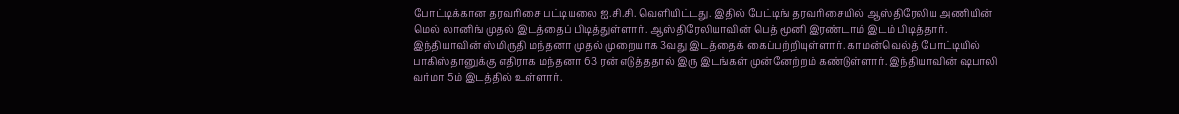போட்டிக்கான தரவரிசை பட்டியலை ஐ.சி.சி. வெளியிட்டது. இதில் பேட்டிங் தரவரிசையில் ஆஸ்திரேலிய அணியின் மெல் லானிங் முதல் இடத்தைப் பிடித்துள்ளார். ஆஸ்திரேலியாவின் பெத் மூனி இரண்டாம் இடம் பிடித்தார்.
இந்தியாவின் ஸ்மிருதி மந்தனா முதல் முறையாக 3வது இடத்தைக் கைப்பற்றியுள்ளார். காமன்வெல்த் போட்டியில் பாகிஸ்தானுக்கு எதிராக மந்தனா 63 ரன் எடுத்ததால் இரு இடங்கள் முன்னேற்றம் கண்டுள்ளார். இந்தியாவின் ஷபாலி வர்மா 5ம் இடத்தில் உள்ளார்.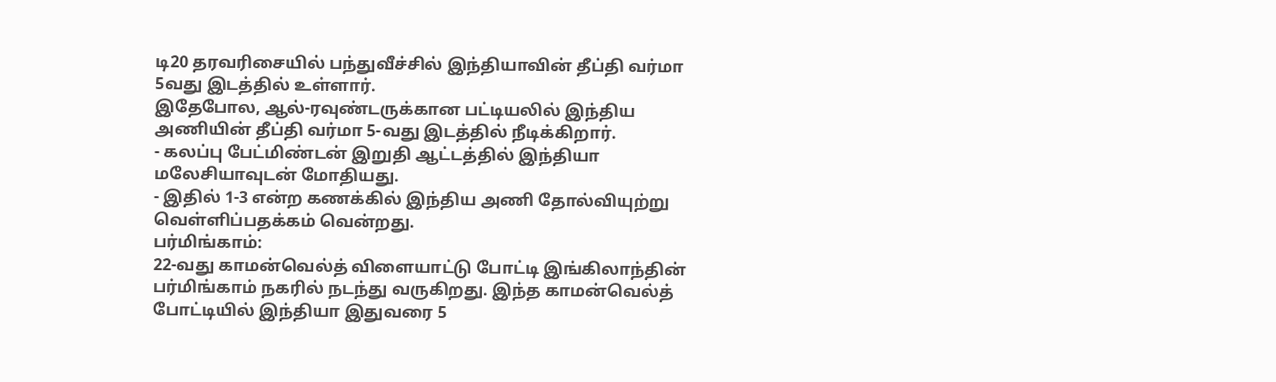டி20 தரவரிசையில் பந்துவீச்சில் இந்தியாவின் தீப்தி வர்மா 5வது இடத்தில் உள்ளார்.
இதேபோல, ஆல்-ரவுண்டருக்கான பட்டியலில் இந்திய அணியின் தீப்தி வர்மா 5-வது இடத்தில் நீடிக்கிறார்.
- கலப்பு பேட்மிண்டன் இறுதி ஆட்டத்தில் இந்தியா மலேசியாவுடன் மோதியது.
- இதில் 1-3 என்ற கணக்கில் இந்திய அணி தோல்வியுற்று வெள்ளிப்பதக்கம் வென்றது.
பர்மிங்காம்:
22-வது காமன்வெல்த் விளையாட்டு போட்டி இங்கிலாந்தின் பர்மிங்காம் நகரில் நடந்து வருகிறது. இந்த காமன்வெல்த் போட்டியில் இந்தியா இதுவரை 5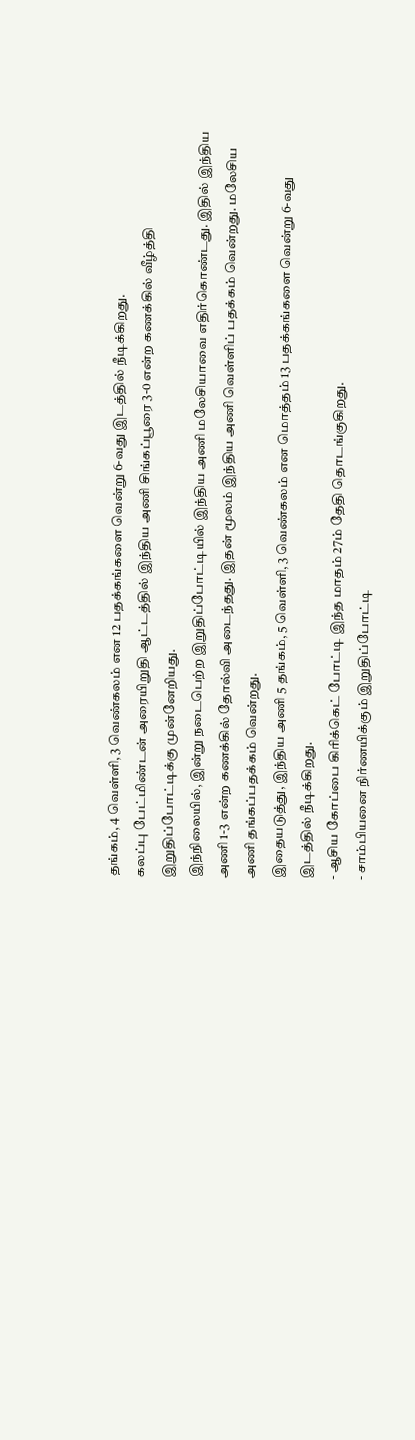தங்கம், 4 வெள்ளி, 3 வெண்கலம் என 12 பதக்கங்களை வென்று 6-வது இடத்தில் நீடிக்கிறது.
கலப்பு பேட்மிண்டன் அரையிறுதி ஆட்டத்தில் இந்திய அணி சிங்கப்பூரை 3-0 என்ற கணக்கில் வீழ்த்தி இறுதிப்போட்டிக்கு முன்னேறியது.
இந்நிலையில், இன்று நடைபெற்ற இறுதிப்போட்டியில் இந்திய அணி மலேசியாவை எதிர்கொண்டது. இதில் இந்திய அணி 1-3 என்ற கணக்கில் தோல்வி அடைந்தது. இதன் மூலம் இந்திய அணி வெள்ளிப் பதக்கம் வென்றது. மலேசிய அணி தங்கப்பதக்கம் வென்றது.
இதையடுத்து, இந்திய அணி 5 தங்கம், 5 வெள்ளி, 3 வெண்கலம் என மொத்தம் 13 பதக்கங்களை வென்று 6-வது இடத்தில் நீடிக்கிறது.
- ஆசிய கோப்பை கிரிக்கெட் போட்டி இந்த மாதம் 27ம் தேதி தொடங்குகிறது.
- சாம்பியனை நிர்ணயிக்கும் இறுதிப்போட்டி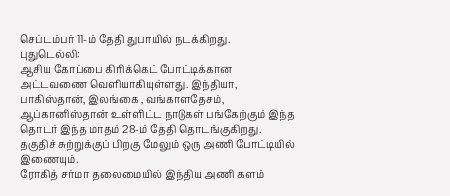செப்டம்பர் 11-ம் தேதி துபாயில் நடக்கிறது.
புதுடெல்லி:
ஆசிய கோப்பை கிரிக்கெட் போட்டிக்கான அட்டவணை வெளியாகியுள்ளது. இந்தியா, பாகிஸ்தான், இலங்கை , வங்காளதேசம், ஆப்கானிஸ்தான் உள்ளிட்ட நாடுகள் பங்கேற்கும் இந்த தொடர் இந்த மாதம் 28-ம் தேதி தொடங்குகிறது. தகுதிச் சுற்றுக்குப் பிறகு மேலும் ஒரு அணி போட்டியில் இணையும்.
ரோகித் சர்மா தலைமையில் இந்திய அணி களம்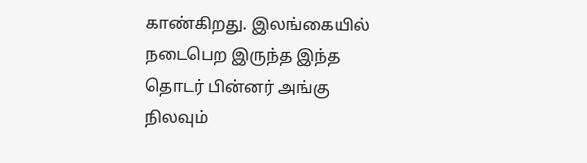காண்கிறது. இலங்கையில் நடைபெற இருந்த இந்த தொடர் பின்னர் அங்கு நிலவும்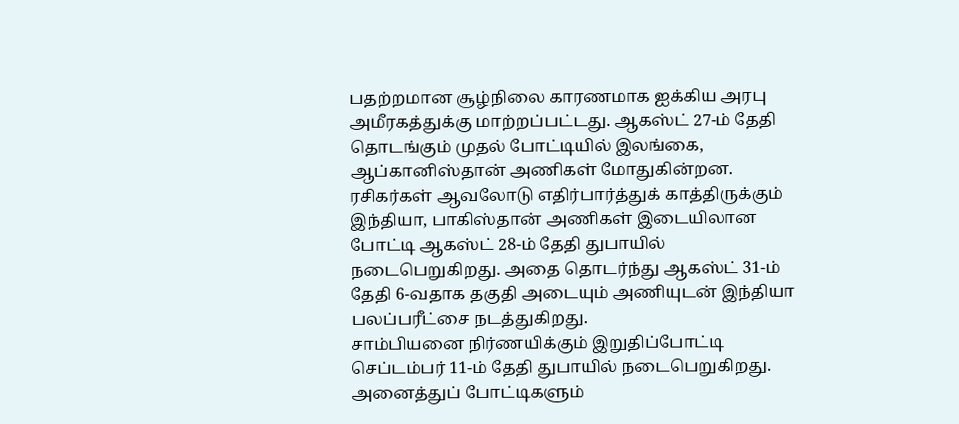பதற்றமான சூழ்நிலை காரணமாக ஐக்கிய அரபு அமீரகத்துக்கு மாற்றப்பட்டது. ஆகஸ்ட் 27-ம் தேதி தொடங்கும் முதல் போட்டியில் இலங்கை, ஆப்கானிஸ்தான் அணிகள் மோதுகின்றன.
ரசிகர்கள் ஆவலோடு எதிர்பார்த்துக் காத்திருக்கும் இந்தியா, பாகிஸ்தான் அணிகள் இடையிலான போட்டி ஆகஸ்ட் 28-ம் தேதி துபாயில் நடைபெறுகிறது. அதை தொடர்ந்து ஆகஸ்ட் 31-ம் தேதி 6-வதாக தகுதி அடையும் அணியுடன் இந்தியா பலப்பரீட்சை நடத்துகிறது.
சாம்பியனை நிர்ணயிக்கும் இறுதிப்போட்டி செப்டம்பர் 11-ம் தேதி துபாயில் நடைபெறுகிறது. அனைத்துப் போட்டிகளும்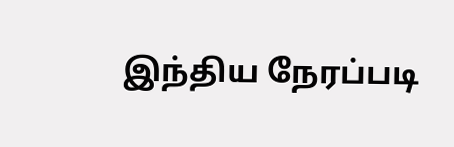இந்திய நேரப்படி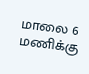மாலை 6 மணிக்கு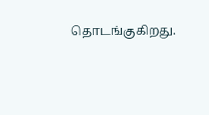தொடங்குகிறது.